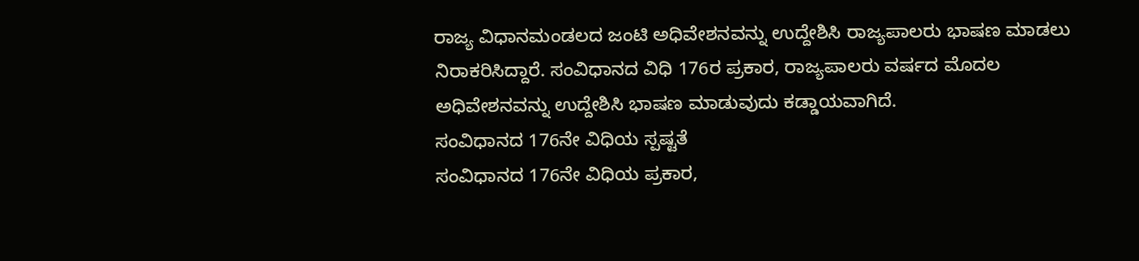ರಾಜ್ಯ ವಿಧಾನಮಂಡಲದ ಜಂಟಿ ಅಧಿವೇಶನವನ್ನು ಉದ್ದೇಶಿಸಿ ರಾಜ್ಯಪಾಲರು ಭಾಷಣ ಮಾಡಲು ನಿರಾಕರಿಸಿದ್ದಾರೆ. ಸಂವಿಧಾನದ ವಿಧಿ 176ರ ಪ್ರಕಾರ, ರಾಜ್ಯಪಾಲರು ವರ್ಷದ ಮೊದಲ ಅಧಿವೇಶನವನ್ನು ಉದ್ದೇಶಿಸಿ ಭಾಷಣ ಮಾಡುವುದು ಕಡ್ಡಾಯವಾಗಿದೆ.
ಸಂವಿಧಾನದ 176ನೇ ವಿಧಿಯ ಸ್ಪಷ್ಟತೆ
ಸಂವಿಧಾನದ 176ನೇ ವಿಧಿಯ ಪ್ರಕಾರ,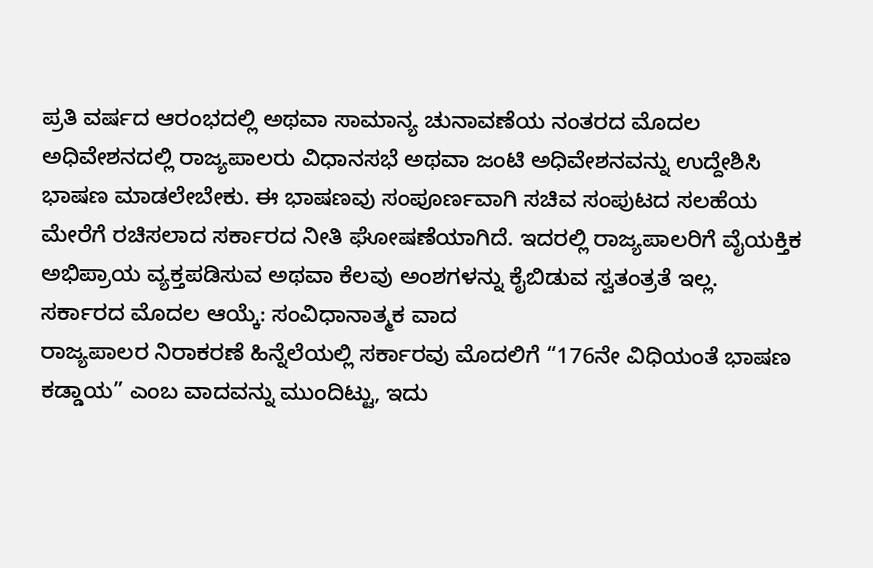ಪ್ರತಿ ವರ್ಷದ ಆರಂಭದಲ್ಲಿ ಅಥವಾ ಸಾಮಾನ್ಯ ಚುನಾವಣೆಯ ನಂತರದ ಮೊದಲ ಅಧಿವೇಶನದಲ್ಲಿ ರಾಜ್ಯಪಾಲರು ವಿಧಾನಸಭೆ ಅಥವಾ ಜಂಟಿ ಅಧಿವೇಶನವನ್ನು ಉದ್ದೇಶಿಸಿ ಭಾಷಣ ಮಾಡಲೇಬೇಕು. ಈ ಭಾಷಣವು ಸಂಪೂರ್ಣವಾಗಿ ಸಚಿವ ಸಂಪುಟದ ಸಲಹೆಯ ಮೇರೆಗೆ ರಚಿಸಲಾದ ಸರ್ಕಾರದ ನೀತಿ ಘೋಷಣೆಯಾಗಿದೆ. ಇದರಲ್ಲಿ ರಾಜ್ಯಪಾಲರಿಗೆ ವೈಯಕ್ತಿಕ ಅಭಿಪ್ರಾಯ ವ್ಯಕ್ತಪಡಿಸುವ ಅಥವಾ ಕೆಲವು ಅಂಶಗಳನ್ನು ಕೈಬಿಡುವ ಸ್ವತಂತ್ರತೆ ಇಲ್ಲ.
ಸರ್ಕಾರದ ಮೊದಲ ಆಯ್ಕೆ: ಸಂವಿಧಾನಾತ್ಮಕ ವಾದ
ರಾಜ್ಯಪಾಲರ ನಿರಾಕರಣೆ ಹಿನ್ನೆಲೆಯಲ್ಲಿ ಸರ್ಕಾರವು ಮೊದಲಿಗೆ “176ನೇ ವಿಧಿಯಂತೆ ಭಾಷಣ ಕಡ್ಡಾಯ” ಎಂಬ ವಾದವನ್ನು ಮುಂದಿಟ್ಟು, ಇದು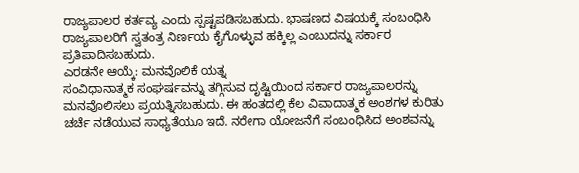ರಾಜ್ಯಪಾಲರ ಕರ್ತವ್ಯ ಎಂದು ಸ್ಪಷ್ಟಪಡಿಸಬಹುದು. ಭಾಷಣದ ವಿಷಯಕ್ಕೆ ಸಂಬಂಧಿಸಿ ರಾಜ್ಯಪಾಲರಿಗೆ ಸ್ವತಂತ್ರ ನಿರ್ಣಯ ಕೈಗೊಳ್ಳುವ ಹಕ್ಕಿಲ್ಲ ಎಂಬುದನ್ನು ಸರ್ಕಾರ ಪ್ರತಿಪಾದಿಸಬಹುದು.
ಎರಡನೇ ಆಯ್ಕೆ: ಮನವೊಲಿಕೆ ಯತ್ನ
ಸಂವಿಧಾನಾತ್ಮಕ ಸಂಘರ್ಷವನ್ನು ತಗ್ಗಿಸುವ ದೃಷ್ಟಿಯಿಂದ ಸರ್ಕಾರ ರಾಜ್ಯಪಾಲರನ್ನು ಮನವೊಲಿಸಲು ಪ್ರಯತ್ನಿಸಬಹುದು. ಈ ಹಂತದಲ್ಲಿ ಕೆಲ ವಿವಾದಾತ್ಮಕ ಅಂಶಗಳ ಕುರಿತು ಚರ್ಚೆ ನಡೆಯುವ ಸಾಧ್ಯತೆಯೂ ಇದೆ. ನರೇಗಾ ಯೋಜನೆಗೆ ಸಂಬಂಧಿಸಿದ ಅಂಶವನ್ನು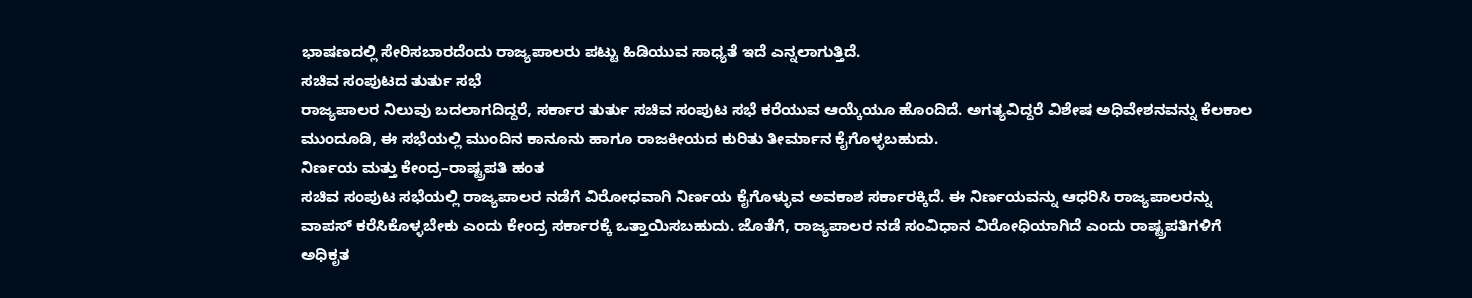ಭಾಷಣದಲ್ಲಿ ಸೇರಿಸಬಾರದೆಂದು ರಾಜ್ಯಪಾಲರು ಪಟ್ಟು ಹಿಡಿಯುವ ಸಾಧ್ಯತೆ ಇದೆ ಎನ್ನಲಾಗುತ್ತಿದೆ.
ಸಚಿವ ಸಂಪುಟದ ತುರ್ತು ಸಭೆ
ರಾಜ್ಯಪಾಲರ ನಿಲುವು ಬದಲಾಗದಿದ್ದರೆ, ಸರ್ಕಾರ ತುರ್ತು ಸಚಿವ ಸಂಪುಟ ಸಭೆ ಕರೆಯುವ ಆಯ್ಕೆಯೂ ಹೊಂದಿದೆ. ಅಗತ್ಯವಿದ್ದರೆ ವಿಶೇಷ ಅಧಿವೇಶನವನ್ನು ಕೆಲಕಾಲ ಮುಂದೂಡಿ, ಈ ಸಭೆಯಲ್ಲಿ ಮುಂದಿನ ಕಾನೂನು ಹಾಗೂ ರಾಜಕೀಯದ ಕುರಿತು ತೀರ್ಮಾನ ಕೈಗೊಳ್ಳಬಹುದು.
ನಿರ್ಣಯ ಮತ್ತು ಕೇಂದ್ರ–ರಾಷ್ಟ್ರಪತಿ ಹಂತ
ಸಚಿವ ಸಂಪುಟ ಸಭೆಯಲ್ಲಿ ರಾಜ್ಯಪಾಲರ ನಡೆಗೆ ವಿರೋಧವಾಗಿ ನಿರ್ಣಯ ಕೈಗೊಳ್ಳುವ ಅವಕಾಶ ಸರ್ಕಾರಕ್ಕಿದೆ. ಈ ನಿರ್ಣಯವನ್ನು ಆಧರಿಸಿ ರಾಜ್ಯಪಾಲರನ್ನು ವಾಪಸ್ ಕರೆಸಿಕೊಳ್ಳಬೇಕು ಎಂದು ಕೇಂದ್ರ ಸರ್ಕಾರಕ್ಕೆ ಒತ್ತಾಯಿಸಬಹುದು. ಜೊತೆಗೆ, ರಾಜ್ಯಪಾಲರ ನಡೆ ಸಂವಿಧಾನ ವಿರೋಧಿಯಾಗಿದೆ ಎಂದು ರಾಷ್ಟ್ರಪತಿಗಳಿಗೆ ಅಧಿಕೃತ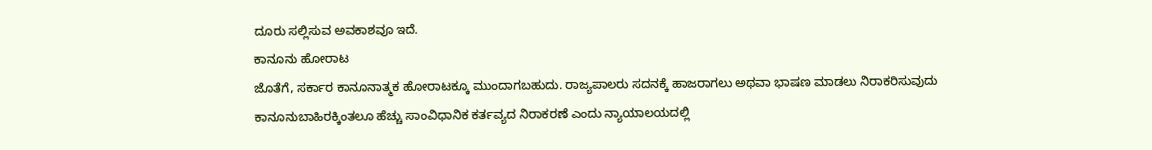ದೂರು ಸಲ್ಲಿಸುವ ಅವಕಾಶವೂ ಇದೆ.
ಕಾನೂನು ಹೋರಾಟ
ಜೊತೆಗೆ, ಸರ್ಕಾರ ಕಾನೂನಾತ್ಮಕ ಹೋರಾಟಕ್ಕೂ ಮುಂದಾಗಬಹುದು. ರಾಜ್ಯಪಾಲರು ಸದನಕ್ಕೆ ಹಾಜರಾಗಲು ಅಥವಾ ಭಾಷಣ ಮಾಡಲು ನಿರಾಕರಿಸುವುದು ಕಾನೂನುಬಾಹಿರಕ್ಕಿಂತಲೂ ಹೆಚ್ಚು ಸಾಂವಿಧಾನಿಕ ಕರ್ತವ್ಯದ ನಿರಾಕರಣೆ ಎಂದು ನ್ಯಾಯಾಲಯದಲ್ಲಿ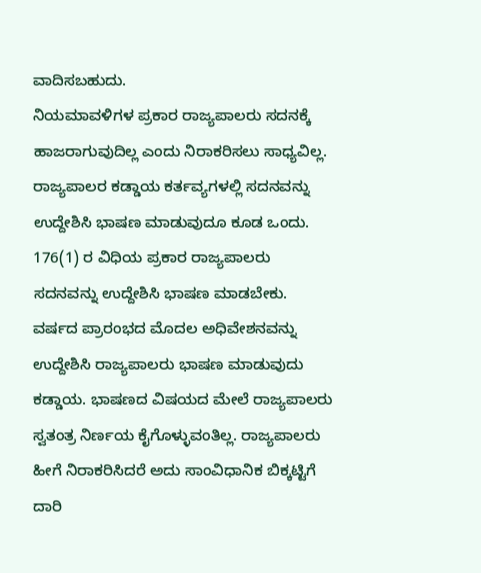ವಾದಿಸಬಹುದು.
ನಿಯಮಾವಳಿಗಳ ಪ್ರಕಾರ ರಾಜ್ಯಪಾಲರು ಸದನಕ್ಕೆ ಹಾಜರಾಗುವುದಿಲ್ಲ ಎಂದು ನಿರಾಕರಿಸಲು ಸಾಧ್ಯವಿಲ್ಲ. ರಾಜ್ಯಪಾಲರ ಕಡ್ಡಾಯ ಕರ್ತವ್ಯಗಳಲ್ಲಿ ಸದನವನ್ನು ಉದ್ದೇಶಿಸಿ ಭಾಷಣ ಮಾಡುವುದೂ ಕೂಡ ಒಂದು. 176(1) ರ ವಿಧಿಯ ಪ್ರಕಾರ ರಾಜ್ಯಪಾಲರು ಸದನವನ್ನು ಉದ್ದೇಶಿಸಿ ಭಾಷಣ ಮಾಡಬೇಕು. ವರ್ಷದ ಪ್ರಾರಂಭದ ಮೊದಲ ಅಧಿವೇಶನವನ್ನು ಉದ್ದೇಶಿಸಿ ರಾಜ್ಯಪಾಲರು ಭಾಷಣ ಮಾಡುವುದು ಕಡ್ಡಾಯ. ಭಾಷಣದ ವಿಷಯದ ಮೇಲೆ ರಾಜ್ಯಪಾಲರು ಸ್ವತಂತ್ರ ನಿರ್ಣಯ ಕೈಗೊಳ್ಳುವಂತಿಲ್ಲ. ರಾಜ್ಯಪಾಲರು ಹೀಗೆ ನಿರಾಕರಿಸಿದರೆ ಅದು ಸಾಂವಿಧಾನಿಕ ಬಿಕ್ಕಟ್ಟಿಗೆ ದಾರಿ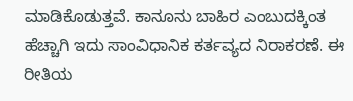ಮಾಡಿಕೊಡುತ್ತವೆ. ಕಾನೂನು ಬಾಹಿರ ಎಂಬುದಕ್ಕಿಂತ ಹೆಚ್ಚಾಗಿ ಇದು ಸಾಂವಿಧಾನಿಕ ಕರ್ತವ್ಯದ ನಿರಾಕರಣೆ. ಈ ರೀತಿಯ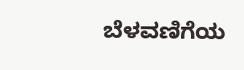ಬೆಳವಣಿಗೆಯ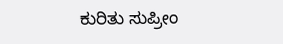ಕುರಿತು ಸುಪ್ರೀಂ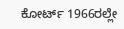ಕೋರ್ಟ್ 1966ರಲ್ಲೇ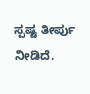ಸ್ಪಷ್ಟ ತೀರ್ಪು ನೀಡಿದೆ.